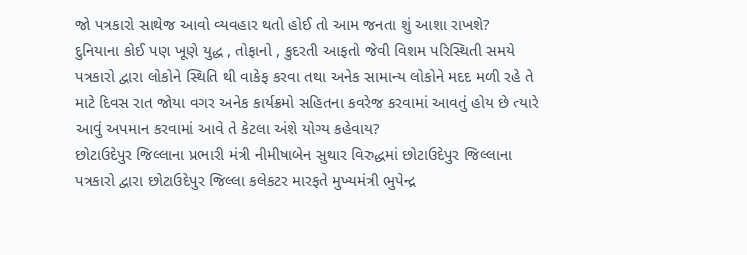જો પત્રકારો સાથેજ આવો વ્યવહાર થતો હોઈ તો આમ જનતા શું આશા રાખશે?
દુનિયાના કોઈ પણ ખૂણે યુદ્ધ , તોફાનો , કુદરતી આફતો જેવી વિશમ પરિસ્થિતી સમયે પત્રકારો દ્વારા લોકોને સ્થિતિ થી વાકેફ કરવા તથા અનેક સામાન્ય લોકોને મદદ મળી રહે તે માટે દિવસ રાત જોયા વગર અનેક કાર્યક્રમો સહિતના કવરેજ કરવામાં આવતું હોય છે ત્યારે આવું અપમાન કરવામાં આવે તે કેટલા અંશે યોગ્ય કહેવાય?
છોટાઉદેપુર જિલ્લાના પ્રભારી મંત્રી નીમીષાબેન સુથાર વિરુદ્ધમાં છોટાઉદેપુર જિલ્લાના પત્રકારો દ્વારા છોટાઉદેપુર જિલ્લા કલેકટર મારફતે મુખ્યમંત્રી ભુપેન્દ્ર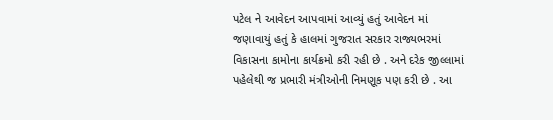પટેલ ને આવેદન આપવામાં આવ્યું હતું આવેદન માં જણાવાયું હતું કે હાલમાં ગુજરાત સરકાર રાજ્યભરમાં વિકાસના કામોના કાર્યક્રમો કરી રહી છે . અને દરેક જીલ્લામાં પહેલેથી જ પ્રભારી મંત્રીઓની નિમણૂક પણ કરી છે . આ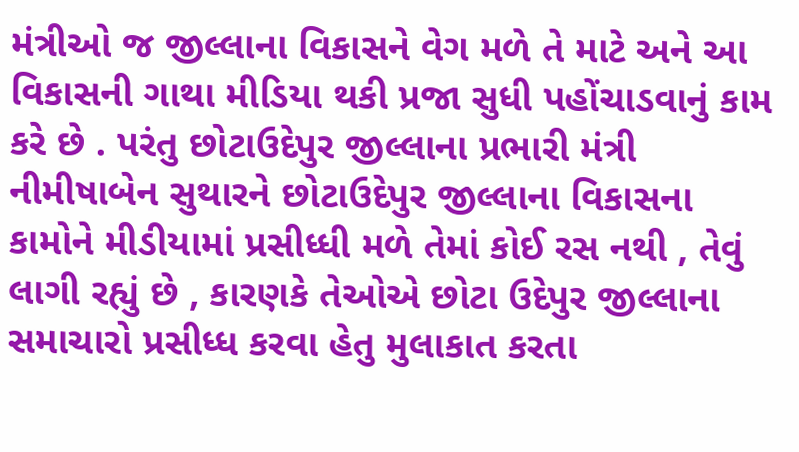મંત્રીઓ જ જીલ્લાના વિકાસને વેગ મળે તે માટે અને આ વિકાસની ગાથા મીડિયા થકી પ્રજા સુધી પહોંચાડવાનું કામ કરે છે . પરંતુ છોટાઉદેપુર જીલ્લાના પ્રભારી મંત્રી નીમીષાબેન સુથારને છોટાઉદેપુર જીલ્લાના વિકાસના કામોને મીડીયામાં પ્રસીધ્ધી મળે તેમાં કોઈ રસ નથી , તેવું લાગી રહ્યું છે , કારણકે તેઓએ છોટા ઉદેપુર જીલ્લાના સમાચારો પ્રસીધ્ધ કરવા હેતુ મુલાકાત કરતા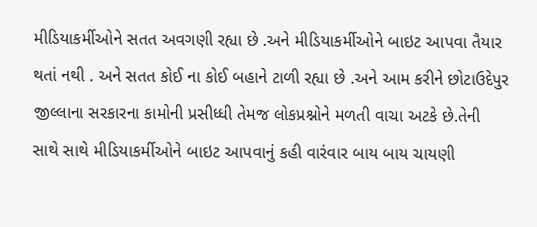મીડિયાકર્મીઓને સતત અવગણી રહ્યા છે .અને મીડિયાકર્મીઓને બાઇટ આપવા તૈયાર થતાં નથી . અને સતત કોઈ ના કોઈ બહાને ટાળી રહ્યા છે .અને આમ કરીને છોટાઉદેપુર જીલ્લાના સરકારના કામોની પ્રસીધ્ધી તેમજ લોકપ્રશ્નોને મળતી વાચા અટકે છે.તેની સાથે સાથે મીડિયાકર્મીઓને બાઇટ આપવાનું કહી વારંવાર બાય બાય ચાયણી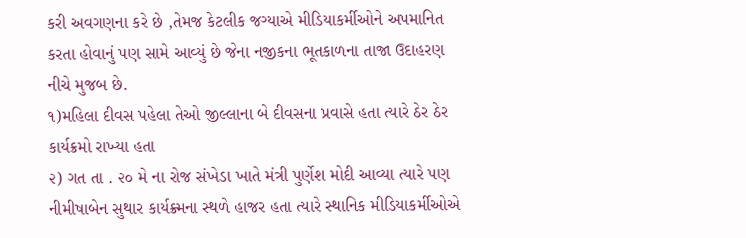કરી અવગણના કરે છે ,તેમજ કેટલીક જગ્યાએ મીડિયાકર્મીઓને અપમાનિત કરતા હોવાનું પણ સામે આવ્યું છે જેના નજીકના ભૂતકાળના તાજા ઉદાહરણ નીચે મુજબ છે.
૧)મહિલા દીવસ પહેલા તેઓ જીલ્લાના બે દીવસના પ્રવાસે હતા ત્યારે ઠેર ઠેર કાર્યક્રમો રાખ્યા હતા
૨) ગત તા . ૨૦ મે ના રોજ સંખેડા ખાતે મંત્રી પુર્ણેશ મોદી આવ્યા ત્યારે પણ નીમીષાબેન સુથાર કાર્યક્ર્મના સ્થળે હાજર હતા ત્યારે સ્થાનિક મીડિયાકર્મીઓએ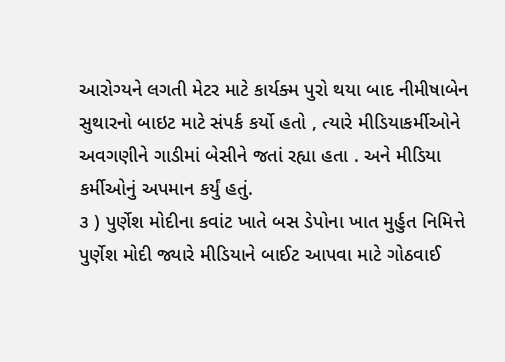આરોગ્યને લગતી મેટર માટે કાર્યક્મ પુરો થયા બાદ નીમીષાબેન સુથારનો બાઇટ માટે સંપર્ક કર્યો હતો , ત્યારે મીડિયાકર્મીઓને અવગણીને ગાડીમાં બેસીને જતાં રહ્યા હતા . અને મીડિયા કર્મીઓનું અપમાન કર્યું હતું.
૩ ) પુર્ણેશ મોદીના કવાંટ ખાતે બસ ડેપોના ખાત મુર્હુત નિમિત્તે પુર્ણેશ મોદી જ્યારે મીડિયાને બાઈટ આપવા માટે ગોઠવાઈ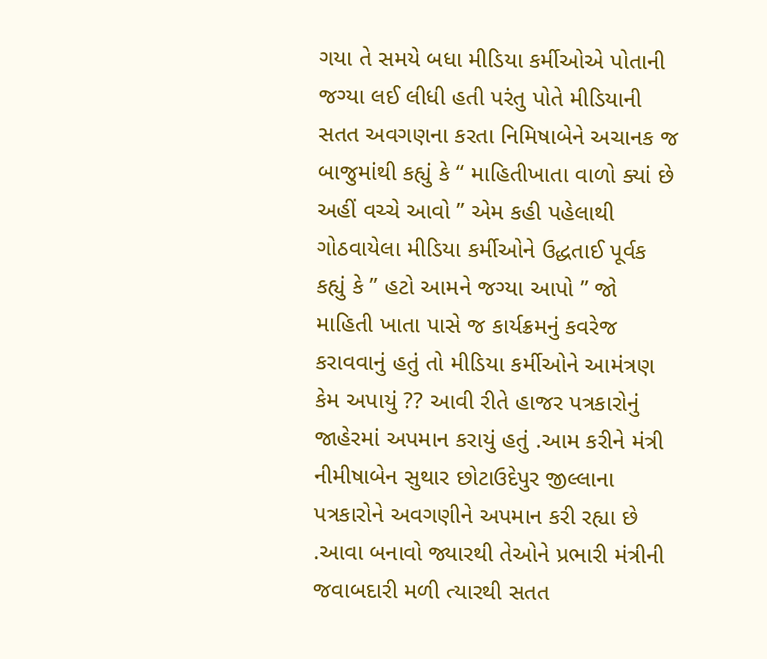ગયા તે સમયે બધા મીડિયા કર્મીઓએ પોતાની જગ્યા લઈ લીધી હતી પરંતુ પોતે મીડિયાની સતત અવગણના કરતા નિમિષાબેને અચાનક જ બાજુમાંથી કહ્યું કે “ માહિતીખાતા વાળો ક્યાં છે અહીં વચ્ચે આવો ” એમ કહી પહેલાથી ગોઠવાયેલા મીડિયા કર્મીઓને ઉદ્ધતાઈ પૂર્વક કહ્યું કે ” હટો આમને જગ્યા આપો ” જો માહિતી ખાતા પાસે જ કાર્યક્રમનું કવરેજ કરાવવાનું હતું તો મીડિયા કર્મીઓને આમંત્રણ કેમ અપાયું ?? આવી રીતે હાજર પત્રકારોનું જાહેરમાં અપમાન કરાયું હતું .આમ કરીને મંત્રી નીમીષાબેન સુથાર છોટાઉદેપુર જીલ્લાના પત્રકારોને અવગણીને અપમાન કરી રહ્યા છે .આવા બનાવો જ્યારથી તેઓને પ્રભારી મંત્રીની જવાબદારી મળી ત્યારથી સતત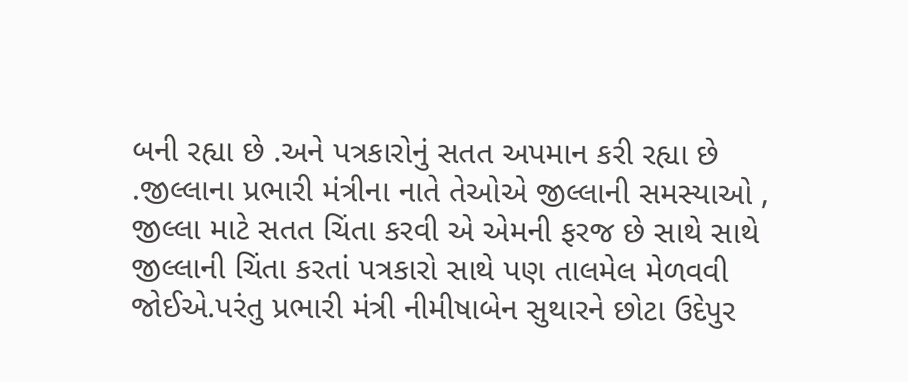બની રહ્યા છે .અને પત્રકારોનું સતત અપમાન કરી રહ્યા છે .જીલ્લાના પ્રભારી મંત્રીના નાતે તેઓએ જીલ્લાની સમસ્યાઓ , જીલ્લા માટે સતત ચિંતા કરવી એ એમની ફરજ છે સાથે સાથે જીલ્લાની ચિંતા કરતાં પત્રકારો સાથે પણ તાલમેલ મેળવવી જોઈએ.પરંતુ પ્રભારી મંત્રી નીમીષાબેન સુથારને છોટા ઉદેપુર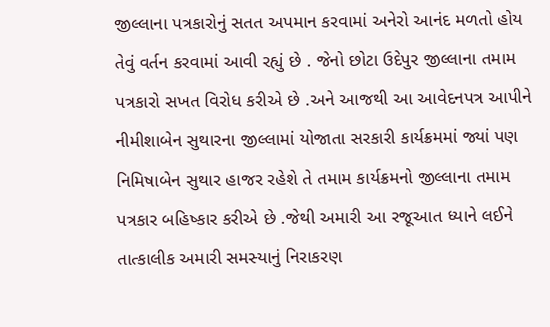જીલ્લાના પત્રકારોનું સતત અપમાન કરવામાં અનેરો આનંદ મળતો હોય તેવું વર્તન કરવામાં આવી રહ્યું છે . જેનો છોટા ઉદેપુર જીલ્લાના તમામ પત્રકારો સખત વિરોધ કરીએ છે .અને આજથી આ આવેદનપત્ર આપીને નીમીશાબેન સુથારના જીલ્લામાં યોજાતા સરકારી કાર્યક્રમમાં જ્યાં પણ નિમિષાબેન સુથાર હાજર રહેશે તે તમામ કાર્યક્રમનો જીલ્લાના તમામ પત્રકાર બહિષ્કાર કરીએ છે .જેથી અમારી આ રજૂઆત ધ્યાને લઈને તાત્કાલીક અમારી સમસ્યાનું નિરાકરણ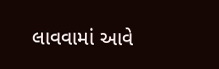લાવવામાં આવે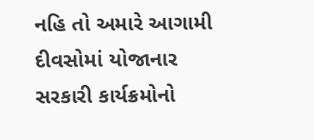નહિ તો અમારે આગામી દીવસોમાં યોજાનાર સરકારી કાર્યક્રમોનો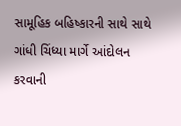સામૂહિક બહિષ્કારની સાથે સાથે ગાંધી ચિંધ્યા માર્ગે આંદોલન કરવાની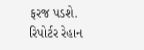ફરજ પડશે.
રિપોર્ટર રેહાન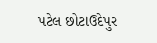પટેલ છોટાઉદેપુર